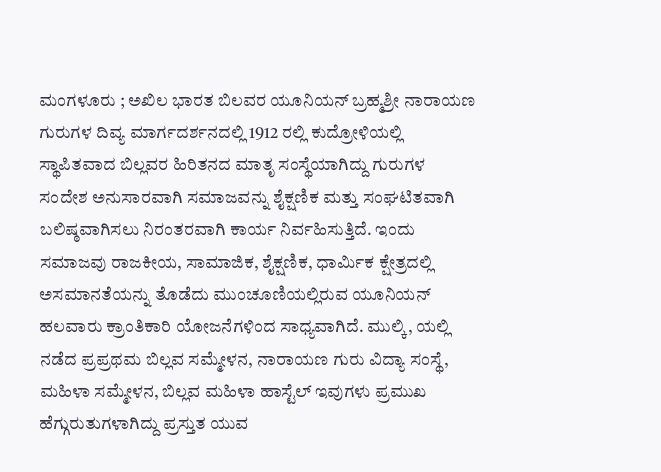ಮಂಗಳೂರು ; ಅಖಿಲ ಭಾರತ ಬಿಲವರ ಯೂನಿಯನ್ ಬ್ರಹ್ಮಶ್ರೀ ನಾರಾಯಣ ಗುರುಗಳ ದಿವ್ಯ ಮಾರ್ಗದರ್ಶನದಲ್ಲಿ 1912 ರಲ್ಲಿ ಕುದ್ರೋಳಿಯಲ್ಲಿ ಸ್ಥಾಪಿತವಾದ ಬಿಲ್ಲವರ ಹಿರಿತನದ ಮಾತೃ ಸಂಸ್ಥೆಯಾಗಿದ್ದು ಗುರುಗಳ ಸಂದೇಶ ಅನುಸಾರವಾಗಿ ಸಮಾಜವನ್ನು ಶೈಕ್ಷಣಿಕ ಮತ್ತು ಸಂಘಟಿತವಾಗಿ ಬಲಿಷ್ಠವಾಗಿಸಲು ನಿರಂತರವಾಗಿ ಕಾರ್ಯ ನಿರ್ವಹಿಸುತ್ತಿದೆ. ಇಂದು ಸಮಾಜವು ರಾಜಕೀಯ, ಸಾಮಾಜಿಕ, ಶೈಕ್ಷಣಿಕ, ಧಾರ್ಮಿಕ ಕ್ಷೇತ್ರದಲ್ಲಿ ಅಸಮಾನತೆಯನ್ನು ತೊಡೆದು ಮುಂಚೂಣಿಯಲ್ಲಿರುವ ಯೂನಿಯನ್ ಹಲವಾರು ಕ್ರಾಂತಿಕಾರಿ ಯೋಜನೆಗಳಿಂದ ಸಾಧ್ಯವಾಗಿದೆ. ಮುಲ್ಕಿ, ಯಲ್ಲಿ ನಡೆದ ಪ್ರಪ್ರಥಮ ಬಿಲ್ಲವ ಸಮ್ಮೇಳನ, ನಾರಾಯಣ ಗುರು ವಿದ್ಯಾ ಸಂಸ್ಥೆ, ಮಹಿಳಾ ಸಮ್ಮೇಳನ, ಬಿಲ್ಲವ ಮಹಿಳಾ ಹಾಸ್ಟೆಲ್ ಇವುಗಳು ಪ್ರಮುಖ ಹೆಗ್ಗುರುತುಗಳಾಗಿದ್ದು ಪ್ರಸ್ತುತ ಯುವ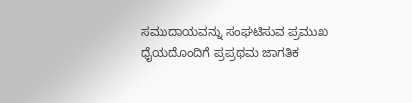ಸಮುದಾಯವನ್ನು ಸಂಘಟಿಸುವ ಪ್ರಮುಖ ಧೈಯದೊಂದಿಗೆ ಪ್ರಪ್ರಥಮ ಜಾಗತಿಕ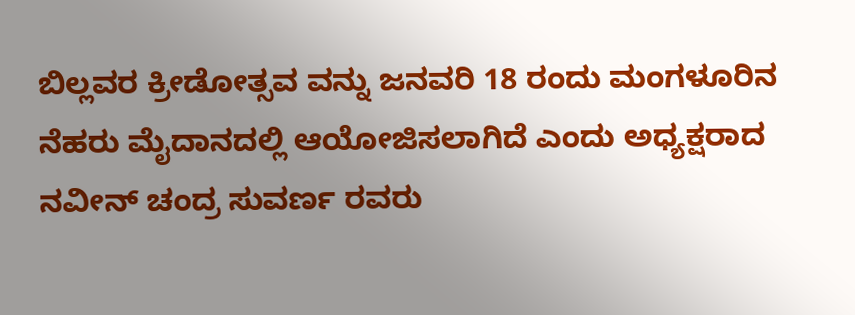ಬಿಲ್ಲವರ ಕ್ರೀಡೋತ್ಸವ ವನ್ನು ಜನವರಿ 18 ರಂದು ಮಂಗಳೂರಿನ ನೆಹರು ಮೈದಾನದಲ್ಲಿ ಆಯೋಜಿಸಲಾಗಿದೆ ಎಂದು ಅಧ್ಯಕ್ಷರಾದ ನವೀನ್ ಚಂದ್ರ ಸುವರ್ಣ ರವರು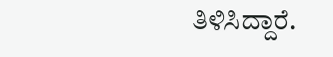ತಿಳಿಸಿದ್ದಾರೆ.